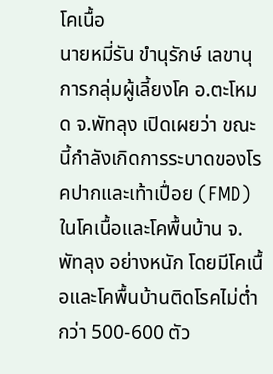โคเนื้อ
นายหมี่รัน ขำนุรักษ์ เลขานุการกลุ่มผู้เลี้ยงโค อ.ตะโหมด จ.พัทลุง เปิดเผยว่า ขณะนี้กำลังเกิดการระบาดของโรคปากและเท้าเปื่อย (FMD) ในโคเนื้อและโคพื้นบ้าน จ.พัทลุง อย่างหนัก โดยมีโคเนื้อและโคพื้นบ้านติดโรคไม่ต่ำกว่า 500-600 ตัว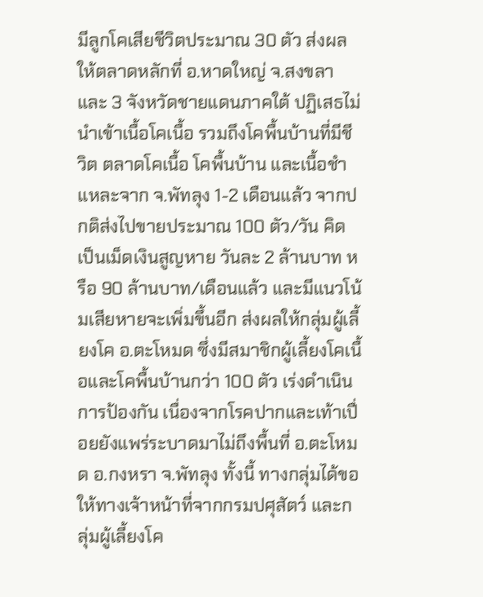มีลูกโคเสียชีวิตประมาณ 30 ตัว ส่งผลให้ตลาดหลักที่ อ.หาดใหญ่ จ.สงขลา และ 3 จังหวัดชายแดนภาคใต้ ปฏิเสธไม่นำเข้าเนื้อโคเนื้อ รวมถึงโคพื้นบ้านที่มีชีวิต ตลาดโคเนื้อ โคพื้นบ้าน และเนื้อชำแหละจาก จ.พัทลุง 1-2 เดือนแล้ว จากปกติส่งไปขายประมาณ 100 ตัว/วัน คิดเป็นเม็ดเงินสูญหาย วันละ 2 ล้านบาท หรือ 90 ล้านบาท/เดือนแล้ว และมีแนวโน้มเสียหายจะเพิ่มขึ้นอีก ส่งผลให้กลุ่มผู้เลี้ยงโค อ.ตะโหมด ซึ่งมีสมาชิกผู้เลี้ยงโคเนื้อและโคพื้นบ้านกว่า 100 ตัว เร่งดำเนินการป้องกัน เนื่องจากโรคปากและเท้าเปื่อยยังแพร่ระบาดมาไม่ถึงพื้นที่ อ.ตะโหมด อ.กงหรา จ.พัทลุง ทั้งนี้ ทางกลุ่มได้ขอให้ทางเจ้าหน้าที่จากกรมปศุสัตว์ และกลุ่มผู้เลี้ยงโค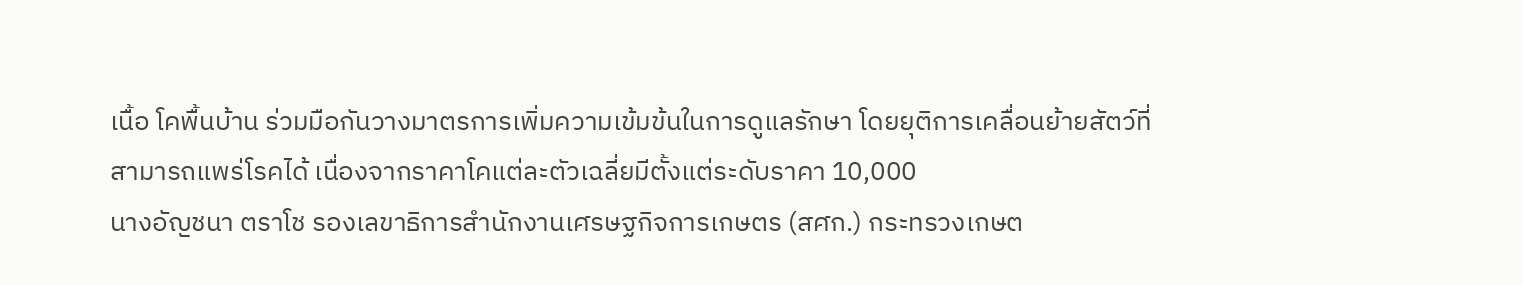เนื้อ โคพื้นบ้าน ร่วมมือกันวางมาตรการเพิ่มความเข้มข้นในการดูแลรักษา โดยยุติการเคลื่อนย้ายสัตว์ที่สามารถแพร่โรคได้ เนื่องจากราคาโคแต่ละตัวเฉลี่ยมีตั้งแต่ระดับราคา 10,000
นางอัญชนา ตราโช รองเลขาธิการสำนักงานเศรษฐกิจการเกษตร (สศก.) กระทรวงเกษต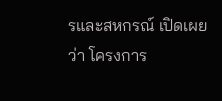รและสหกรณ์ เปิดเผยว่า โครงการ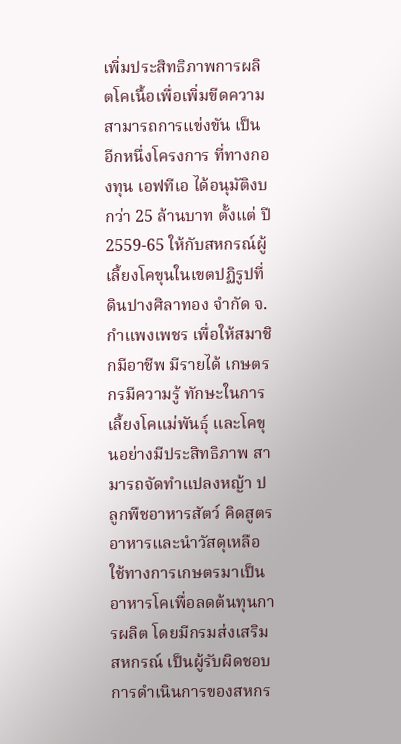เพิ่มประสิทธิภาพการผลิตโคเนื้อเพื่อเพิ่มขีดความสามารถการแข่งขัน เป็นอีกหนึ่งโครงการ ที่ทางกองทุน เอฟทีเอ ได้อนุมัติงบกว่า 25 ล้านบาท ตั้งแต่ ปี 2559-65 ให้กับสหกรณ์ผู้เลี้ยงโคขุนในเขตปฏิรูปที่ดินปางศิลาทอง จำกัด จ.กำแพงเพชร เพื่อให้สมาชิกมีอาชีพ มีรายได้ เกษตรกรมีความรู้ ทักษะในการเลี้ยงโคแม่พันธุ์ และโคขุนอย่างมีประสิทธิภาพ สามารถจัดทำแปลงหญ้า ปลูกพืชอาหารสัตว์ คิดสูตรอาหารและนำวัสดุเหลือใช้ทางการเกษตรมาเป็นอาหารโคเพื่อลดต้นทุนการผลิต โดยมีกรมส่งเสริมสหกรณ์ เป็นผู้รับผิดชอบการดำเนินการของสหกร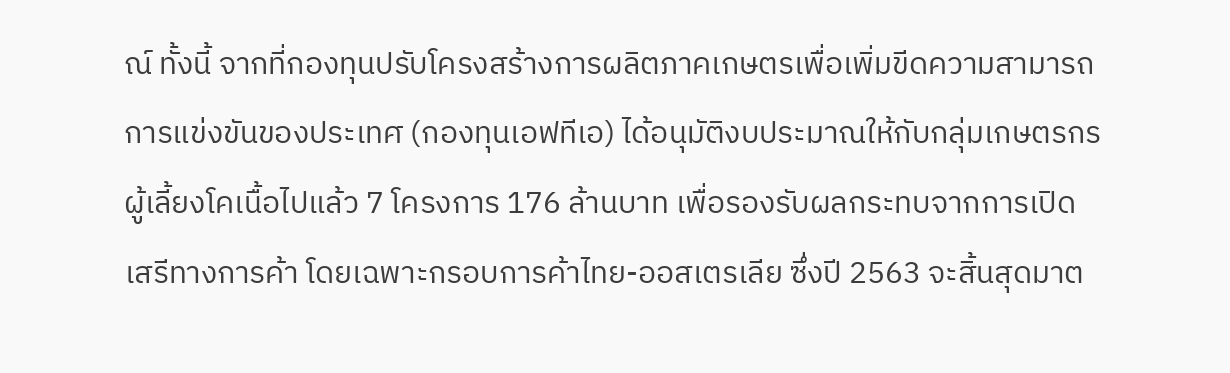ณ์ ทั้งนี้ จากที่กองทุนปรับโครงสร้างการผลิตภาคเกษตรเพื่อเพิ่มขีดความสามารถการแข่งขันของประเทศ (กองทุนเอฟทีเอ) ได้อนุมัติงบประมาณให้กับกลุ่มเกษตรกรผู้เลี้ยงโคเนื้อไปแล้ว 7 โครงการ 176 ล้านบาท เพื่อรองรับผลกระทบจากการเปิดเสรีทางการค้า โดยเฉพาะกรอบการค้าไทย-ออสเตรเลีย ซึ่งปี 2563 จะสิ้นสุดมาต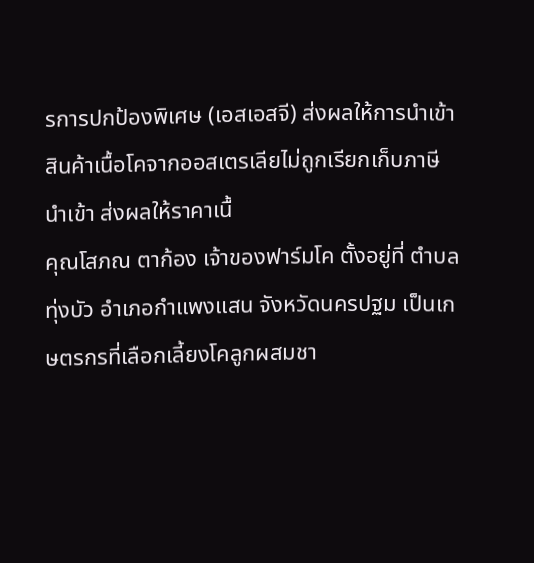รการปกป้องพิเศษ (เอสเอสจี) ส่งผลให้การนำเข้าสินค้าเนื้อโคจากออสเตรเลียไม่ถูกเรียกเก็บภาษีนำเข้า ส่งผลให้ราคาเนื้
คุณโสภณ ตาก้อง เจ้าของฟาร์มโค ตั้งอยู่ที่ ตำบลทุ่งบัว อำเภอกำแพงแสน จังหวัดนครปฐม เป็นเกษตรกรที่เลือกเลี้ยงโคลูกผสมชา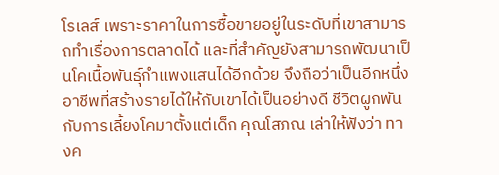โรเลส์ เพราะราคาในการซื้อขายอยู่ในระดับที่เขาสามารถทำเรื่องการตลาดได้ และที่สำคัญยังสามารถพัฒนาเป็นโคเนื้อพันธุ์กำแพงแสนได้อีกด้วย จึงถือว่าเป็นอีกหนึ่งอาชีพที่สร้างรายได้ให้กับเขาได้เป็นอย่างดี ชีวิตผูกพัน กับการเลี้ยงโคมาตั้งแต่เด็ก คุณโสภณ เล่าให้ฟังว่า ทางค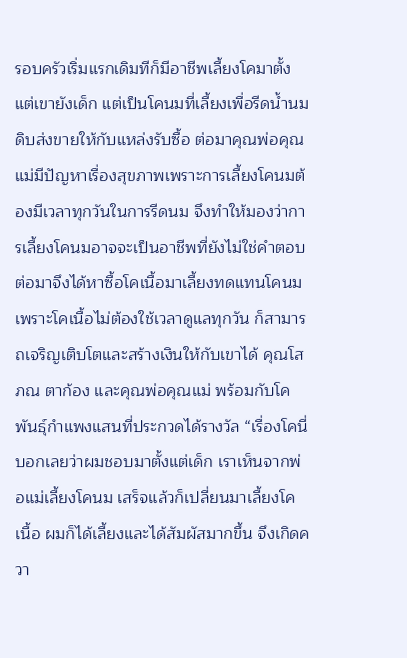รอบครัวเริ่มแรกเดิมทีก็มีอาชีพเลี้ยงโคมาตั้งแต่เขายังเด็ก แต่เป็นโคนมที่เลี้ยงเพื่อรีดน้ำนมดิบส่งขายให้กับแหล่งรับซื้อ ต่อมาคุณพ่อคุณแม่มีปัญหาเรื่องสุขภาพเพราะการเลี้ยงโคนมต้องมีเวลาทุกวันในการรีดนม จึงทำให้มองว่าการเลี้ยงโคนมอาจจะเป็นอาชีพที่ยังไม่ใช่คำตอบ ต่อมาจึงได้หาซื้อโคเนื้อมาเลี้ยงทดแทนโคนม เพราะโคเนื้อไม่ต้องใช้เวลาดูแลทุกวัน ก็สามารถเจริญเติบโตและสร้างเงินให้กับเขาได้ คุณโสภณ ตาก้อง และคุณพ่อคุณแม่ พร้อมกับโคพันธุ์กำแพงแสนที่ประกวดได้รางวัล “เรื่องโคนี่บอกเลยว่าผมชอบมาตั้งแต่เด็ก เราเห็นจากพ่อแม่เลี้ยงโคนม เสร็จแล้วก็เปลี่ยนมาเลี้ยงโคเนื้อ ผมก็ได้เลี้ยงและได้สัมผัสมากขึ้น จึงเกิดควา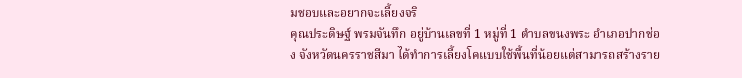มชอบและอยากจะเลี้ยงจริ
คุณประดิษฐ์ พรมจันทึก อยู่บ้านเลขที่ 1 หมู่ที่ 1 ตำบลขนงพระ อำเภอปากช่อง จังหวัดนครราชสีมา ได้ทำการเลี้ยงโคแบบใช้พื้นที่น้อยแต่สามารถสร้างราย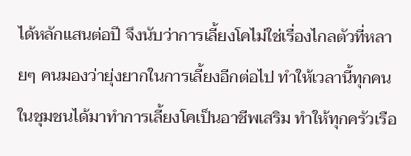ได้หลักแสนต่อปี จึงนับว่าการเลี้ยงโคไม่ใช่เรื่องไกลตัวที่หลายๆ คนมองว่ายุ่งยากในการเลี้ยงอีกต่อไป ทำให้เวลานี้ทุกคนในชุมชนได้มาทำการเลี้ยงโคเป็นอาชีพเสริม ทำให้ทุกครัวเรือ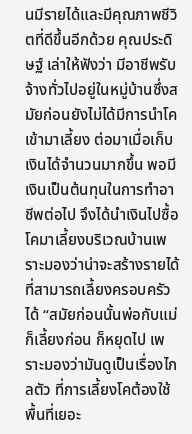นมีรายได้และมีคุณภาพชีวิตที่ดีขึ้นอีกด้วย คุณประดิษฐ์ เล่าให้ฟังว่า มีอาชีพรับจ้างทั่วไปอยู่ในหมู่บ้านซึ่งสมัยก่อนยังไม่ได้มีการนำโคเข้ามาเลี้ยง ต่อมาเมื่อเก็บเงินได้จำนวนมากขึ้น พอมีเงินเป็นต้นทุนในการทำอาชีพต่อไป จึงได้นำเงินไปซื้อโคมาเลี้ยงบริเวณบ้านเพราะมองว่าน่าจะสร้างรายได้ที่สามารถเลี้ยงครอบครัวได้ “สมัยก่อนนั้นพ่อกับแม่ก็เลี้ยงก่อน ก็หยุดไป เพราะมองว่ามันดูเป็นเรื่องไกลตัว ที่การเลี้ยงโคต้องใช้พื้นที่เยอะ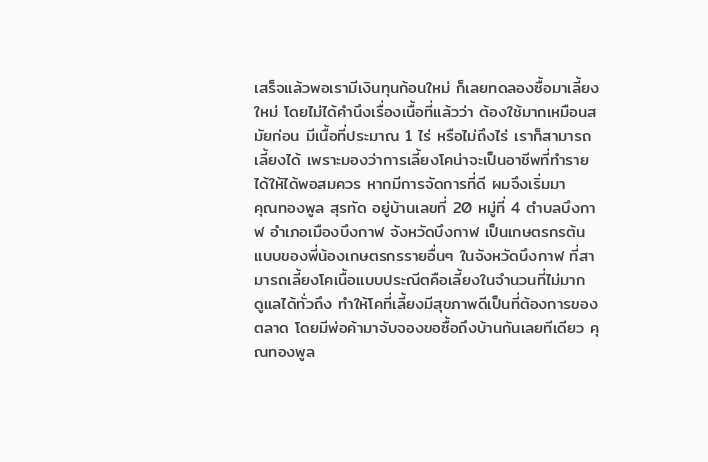เสร็จแล้วพอเรามีเงินทุนก้อนใหม่ ก็เลยทดลองซื้อมาเลี้ยงใหม่ โดยไม่ได้คำนึงเรื่องเนื้อที่แล้วว่า ต้องใช้มากเหมือนสมัยก่อน มีเนื้อที่ประมาณ 1 ไร่ หรือไม่ถึงไร่ เราก็สามารถเลี้ยงได้ เพราะมองว่าการเลี้ยงโคน่าจะเป็นอาชีพที่ทำรายได้ให้ได้พอสมควร หากมีการจัดการที่ดี ผมจึงเริ่มมา
คุณทองพูล สุรทัด อยู่บ้านเลขที่ 20 หมู่ที่ 4 ตำบลบึงกาฬ อำเภอเมืองบึงกาฬ จังหวัดบึงกาฬ เป็นเกษตรกรต้นแบบของพี่น้องเกษตรกรรายอื่นๆ ในจังหวัดบึงกาฬ ที่สามารถเลี้ยงโคเนื้อแบบประณีตคือเลี้ยงในจำนวนที่ไม่มาก ดูแลได้ทั่วถึง ทำให้โคที่เลี้ยงมีสุขภาพดีเป็นที่ต้องการของตลาด โดยมีพ่อค้ามาจับจองขอซื้อถึงบ้านกันเลยทีเดียว คุณทองพูล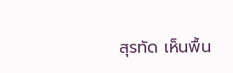สุรทัด เห็นพื้น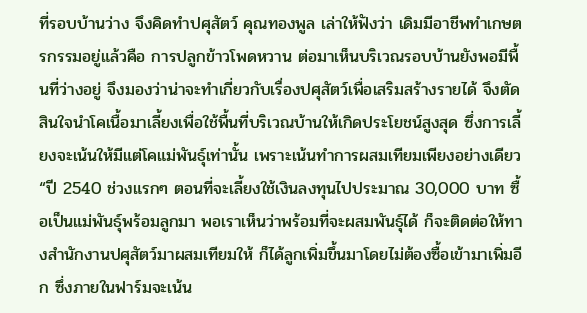ที่รอบบ้านว่าง จึงคิดทำปศุสัตว์ คุณทองพูล เล่าให้ฟังว่า เดิมมีอาชีพทำเกษตรกรรมอยู่แล้วคือ การปลูกข้าวโพดหวาน ต่อมาเห็นบริเวณรอบบ้านยังพอมีพื้นที่ว่างอยู่ จึงมองว่าน่าจะทำเกี่ยวกับเรื่องปศุสัตว์เพื่อเสริมสร้างรายได้ จึงตัดสินใจนำโคเนื้อมาเลี้ยงเพื่อใช้พื้นที่บริเวณบ้านให้เกิดประโยชน์สูงสุด ซึ่งการเลี้ยงจะเน้นให้มีแต่โคแม่พันธุ์เท่านั้น เพราะเน้นทำการผสมเทียมเพียงอย่างเดียว “ปี 2540 ช่วงแรกๆ ตอนที่จะเลี้ยงใช้เงินลงทุนไปประมาณ 30,000 บาท ซื้อเป็นแม่พันธุ์พร้อมลูกมา พอเราเห็นว่าพร้อมที่จะผสมพันธุ์ได้ ก็จะติดต่อให้ทางสำนักงานปศุสัตว์มาผสมเทียมให้ ก็ได้ลูกเพิ่มขึ้นมาโดยไม่ต้องซื้อเข้ามาเพิ่มอีก ซึ่งภายในฟาร์มจะเน้น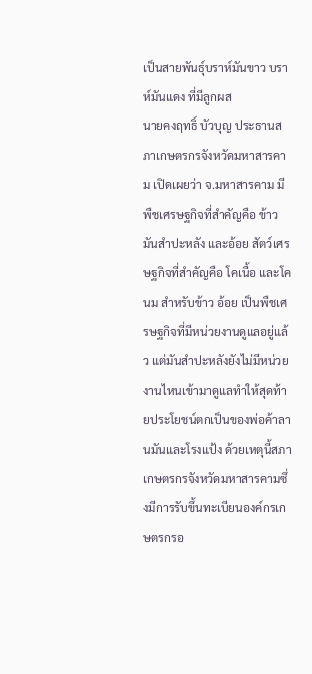เป็นสายพันธุ์บราห์มันขาว บราห์มันแดง ที่มีลูกผส
นายคงฤทธิ์ บัวบุญ ประธานสภาเกษตรกรจังหวัดมหาสารคาม เปิดเผยว่า จ.มหาสารคาม มีพืชเศรษฐกิจที่สำคัญคือ ข้าว มันสำปะหลัง และอ้อย สัตว์เศรษฐกิจที่สำคัญคือ โคเนื้อ และโคนม สำหรับข้าว อ้อย เป็นพืชเศรษฐกิจที่มีหน่วยงานดูแลอยู่แล้ว แต่มันสำปะหลังยังไม่มีหน่วยงานไหนเข้ามาดูแลทำให้สุดท้ายประโยชน์ตกเป็นของพ่อค้าลานมันและโรงแป้ง ด้วยเหตุนี้สภาเกษตรกรจังหวัดมหาสารคามซึ่งมีการรับขึ้นทะเบียนองค์กรเกษตรกรอ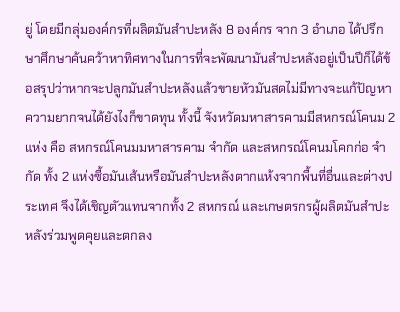ยู่ โดยมีกลุ่มองค์กรที่ผลิตมันสำปะหลัง 8 องค์กร จาก 3 อำเภอ ได้ปรึกษาศึกษาค้นคว้าหาทิศทางในการที่จะพัฒนามันสำปะหลังอยู่เป็นปีก็ได้ข้อสรุปว่าหากจะปลูกมันสำปะหลังแล้วขายหัวมันสดไม่มีทางจะแก้ปัญหา ความยากจนได้ยังไงก็ขาดทุน ทั้งนี้ จังหวัดมหาสารคามมีสหกรณ์โคนม 2 แห่ง คือ สหกรณ์โคนมมหาสารคาม จำกัด และสหกรณ์โคนมโคกก่อ จำกัด ทั้ง 2 แห่งซื้อมันเส้นหรือมันสำปะหลังตากแห้งจากพื้นที่อื่นและต่างประเทศ จึงได้เชิญตัวแทนจากทั้ง 2 สหกรณ์ และเกษตรกรผู้ผลิตมันสำปะหลังร่วมพูดคุยและตกลง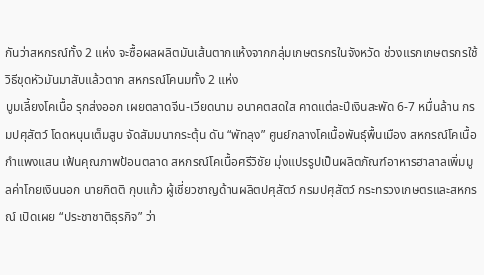กันว่าสหกรณ์ทั้ง 2 แห่ง จะซื้อผลผลิตมันเส้นตากแห้งจากกลุ่มเกษตรกรในจังหวัด ช่วงแรกเกษตรกรใช้วิธีขุดหัวมันมาสับแล้วตาก สหกรณ์โคนมทั้ง 2 แห่ง
บูมเลี้ยงโคเนื้อ รุกส่งออก เผยตลาดจีน-เวียดนาม อนาคตสดใส คาดแต่ละปีเงินสะพัด 6-7 หมื่นล้าน กรมปศุสัตว์ โดดหนุนเต็มสูบ จัดสัมมนากระตุ้น ดัน “พัทลุง” ศูนย์กลางโคเนื้อพันธุ์พื้นเมือง สหกรณ์โคเนื้อกำแพงแสน เฟ้นคุณภาพป้อนตลาด สหกรณ์โคเนื้อศรีวิชัย มุ่งแปรรูปเป็นผลิตภัณฑ์อาหารฮาลาลเพิ่มมูลค่าโกยเงินนอก นายกิตติ กุบแก้ว ผู้เชี่ยวชาญด้านผลิตปศุสัตว์ กรมปศุสัตว์ กระทรวงเกษตรและสหกรณ์ เปิดเผย “ประชาชาติธุรกิจ” ว่า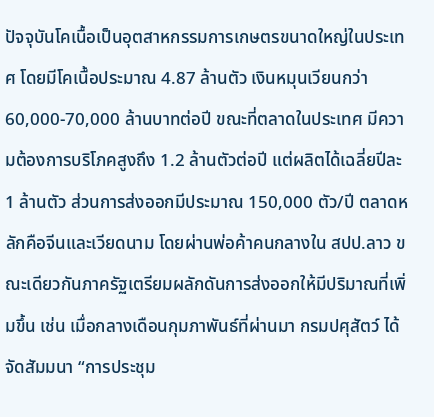ปัจจุบันโคเนื้อเป็นอุตสาหกรรมการเกษตรขนาดใหญ่ในประเทศ โดยมีโคเนื้อประมาณ 4.87 ล้านตัว เงินหมุนเวียนกว่า 60,000-70,000 ล้านบาทต่อปี ขณะที่ตลาดในประเทศ มีความต้องการบริโภคสูงถึง 1.2 ล้านตัวต่อปี แต่ผลิตได้เฉลี่ยปีละ 1 ล้านตัว ส่วนการส่งออกมีประมาณ 150,000 ตัว/ปี ตลาดหลักคือจีนและเวียดนาม โดยผ่านพ่อค้าคนกลางใน สปป.ลาว ขณะเดียวกันภาครัฐเตรียมผลักดันการส่งออกให้มีปริมาณที่เพิ่มขึ้น เช่น เมื่อกลางเดือนกุมภาพันธ์ที่ผ่านมา กรมปศุสัตว์ ได้จัดสัมมนา “การประชุม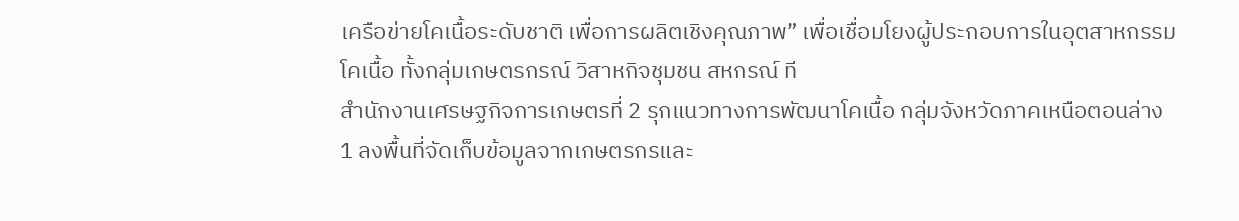เครือข่ายโคเนื้อระดับชาติ เพื่อการผลิตเชิงคุณภาพ” เพื่อเชื่อมโยงผู้ประกอบการในอุตสาหกรรมโคเนื้อ ทั้งกลุ่มเกษตรกรณ์ วิสาหกิจชุมชน สหกรณ์ ที
สำนักงานเศรษฐกิจการเกษตรที่ 2 รุกแนวทางการพัฒนาโคเนื้อ กลุ่มจังหวัดภาคเหนือตอนล่าง 1 ลงพื้นที่จัดเก็บข้อมูลจากเกษตรกรและ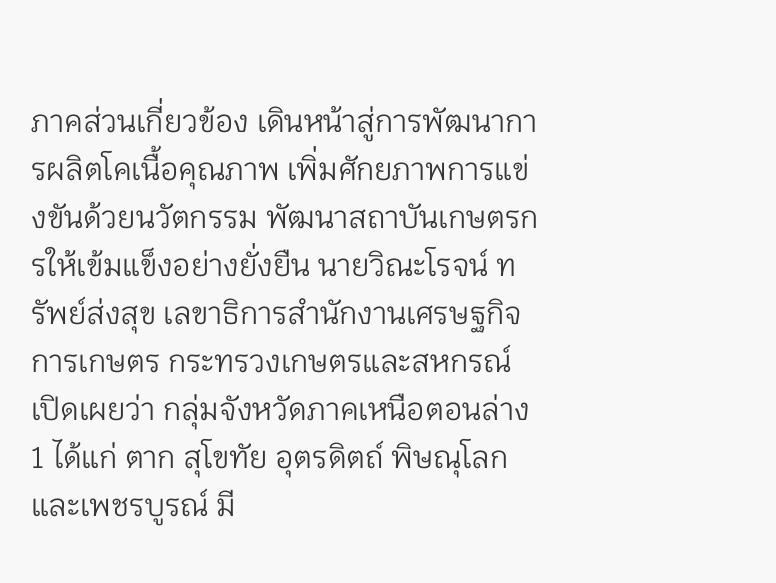ภาคส่วนเกี่ยวข้อง เดินหน้าสู่การพัฒนาการผลิตโคเนื้อคุณภาพ เพิ่มศักยภาพการแข่งขันด้วยนวัตกรรม พัฒนาสถาบันเกษตรกรให้เข้มแข็งอย่างยั่งยืน นายวิณะโรจน์ ทรัพย์ส่งสุข เลขาธิการสำนักงานเศรษฐกิจการเกษตร กระทรวงเกษตรและสหกรณ์ เปิดเผยว่า กลุ่มจังหวัดภาคเหนือตอนล่าง 1 ได้แก่ ตาก สุโขทัย อุตรดิตถ์ พิษณุโลก และเพชรบูรณ์ มี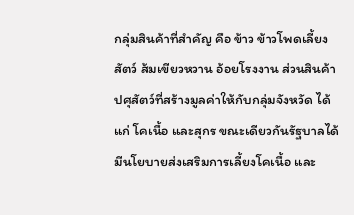กลุ่มสินค้าที่สำคัญ คือ ข้าว ข้าวโพดเลี้ยงสัตว์ ส้มเขียวหวาน อ้อยโรงงาน ส่วนสินค้าปศุสัตว์ที่สร้างมูลค่าให้กับกลุ่มจังหวัด ได้แก่ โคเนื้อ และสุกร ขณะเดียวกันรัฐบาลได้มีนโยบายส่งเสริมการเลี้ยงโคเนื้อ และ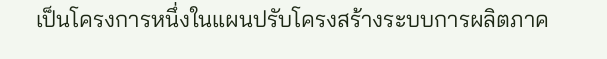เป็นโครงการหนึ่งในแผนปรับโครงสร้างระบบการผลิตภาค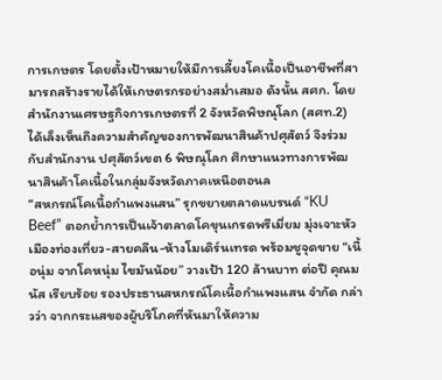การเกษตร โดยตั้งเป้าหมายให้มีการเลี้ยงโคเนื้อเป็นอาชีพที่สามารถสร้างรายได้ให้เกษตรกรอย่างสม่ำเสมอ ดังนั้น สศก. โดยสำนักงานเศรษฐกิจการเกษตรที่ 2 จังหวัดพิษณุโลก (สศท.2) ได้เล็งเห็นถึงความสำคัญของการพัฒนาสินค้าปศุสัตว์ จึงร่วมกับสำนักงาน ปศุสัตว์เขต 6 พิษณุโลก ศึกษาแนวทางการพัฒนาสินค้าโคเนื้อในกลุ่มจังหวัดภาคเหนือตอนล
“สหกรณ์โคเนื้อกำแพงแสน” รุกขยายตลาดแบรนด์ “KU Beef” ตอกย้ำการเป็นเจ้าตลาดโคขุนเกรดพรีเมี่ยม มุ่งเจาะหัวเมืองท่องเที่ยว-สายคลีน-ห้างโมเดิร์นเทรด พร้อมชูจุดขาย “เนื้อนุ่ม จากโคหนุ่ม ไขมันน้อย” วางเป้า 120 ล้านบาท ต่อปี คุณมนัส เรียบร้อย รองประธานสหกรณ์โคเนื้อกำแพงแสน จำกัด กล่าวว่า จากกระแสของผู้บริโภคที่หันมาให้ความ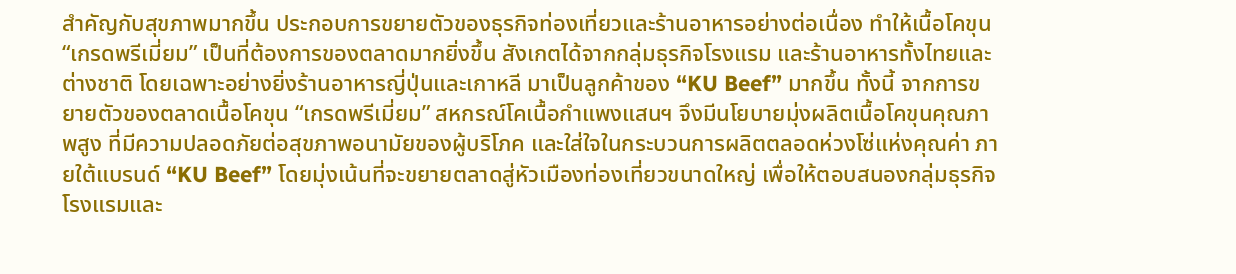สำคัญกับสุขภาพมากขึ้น ประกอบการขยายตัวของธุรกิจท่องเที่ยวและร้านอาหารอย่างต่อเนื่อง ทำให้เนื้อโคขุน “เกรดพรีเมี่ยม” เป็นที่ต้องการของตลาดมากยิ่งขึ้น สังเกตได้จากกลุ่มธุรกิจโรงแรม และร้านอาหารทั้งไทยและต่างชาติ โดยเฉพาะอย่างยิ่งร้านอาหารญี่ปุ่นและเกาหลี มาเป็นลูกค้าของ “KU Beef” มากขึ้น ทั้งนี้ จากการขยายตัวของตลาดเนื้อโคขุน “เกรดพรีเมี่ยม” สหกรณ์โคเนื้อกำแพงแสนฯ จึงมีนโยบายมุ่งผลิตเนื้อโคขุนคุณภาพสูง ที่มีความปลอดภัยต่อสุขภาพอนามัยของผู้บริโภค และใส่ใจในกระบวนการผลิตตลอดห่วงโซ่แห่งคุณค่า ภายใต้แบรนด์ “KU Beef” โดยมุ่งเน้นที่จะขยายตลาดสู่หัวเมืองท่องเที่ยวขนาดใหญ่ เพื่อให้ตอบสนองกลุ่มธุรกิจโรงแรมและ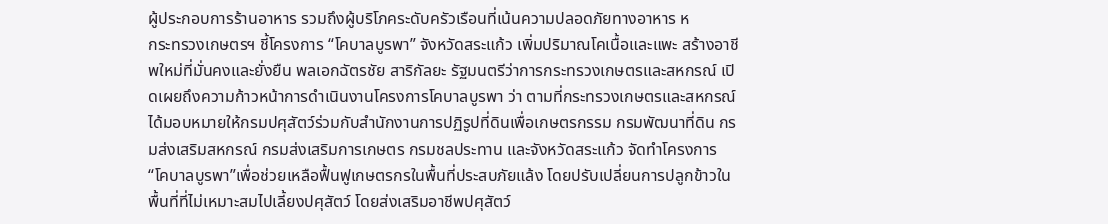ผู้ประกอบการร้านอาหาร รวมถึงผู้บริโภคระดับครัวเรือนที่เน้นความปลอดภัยทางอาหาร ห
กระทรวงเกษตรฯ ชี้โครงการ “โคบาลบูรพา” จังหวัดสระแก้ว เพิ่มปริมาณโคเนื้อและแพะ สร้างอาชีพใหม่ที่มั่นคงและยั่งยืน พลเอกฉัตรชัย สาริกัลยะ รัฐมนตรีว่าการกระทรวงเกษตรและสหกรณ์ เปิดเผยถึงความก้าวหน้าการดำเนินงานโครงการโคบาลบูรพา ว่า ตามที่กระทรวงเกษตรและสหกรณ์ได้มอบหมายให้กรมปศุสัตว์ร่วมกับสำนักงานการปฏิรูปที่ดินเพื่อเกษตรกรรม กรมพัฒนาที่ดิน กรมส่งเสริมสหกรณ์ กรมส่งเสริมการเกษตร กรมชลประทาน และจังหวัดสระแก้ว จัดทำโครงการ “โคบาลบูรพา”เพื่อช่วยเหลือฟื้นฟูเกษตรกรในพื้นที่ประสบภัยแล้ง โดยปรับเปลี่ยนการปลูกข้าวในพื้นที่ที่ไม่เหมาะสมไปเลี้ยงปศุสัตว์ โดยส่งเสริมอาชีพปศุสัตว์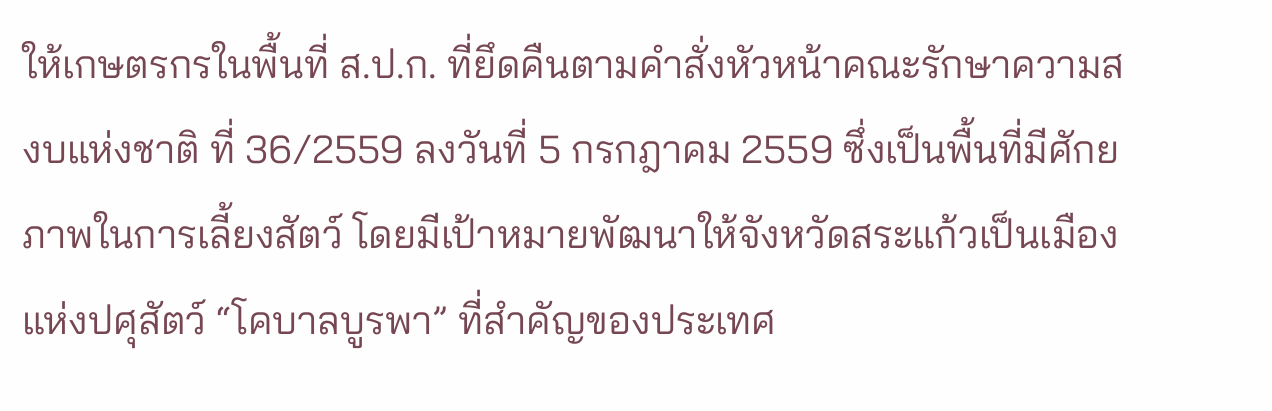ให้เกษตรกรในพื้นที่ ส.ป.ก. ที่ยึดคืนตามคําสั่งหัวหน้าคณะรักษาความสงบแห่งชาติ ที่ 36/2559 ลงวันที่ 5 กรกฎาคม 2559 ซึ่งเป็นพื้นที่มีศักยภาพในการเลี้ยงสัตว์ โดยมีเป้าหมายพัฒนาให้จังหวัดสระแก้วเป็นเมืองแห่งปศุสัตว์ “โคบาลบูรพา” ที่สำคัญของประเทศ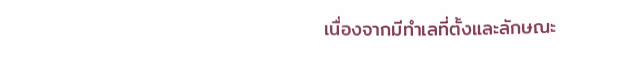เนื่องจากมีทำเลที่ตั้งและลักษณะ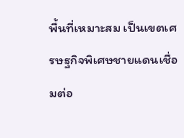พื้นที่เหมาะสม เป็นเขตเศรษฐกิจพิเศษชายแดนเชื่อมต่อ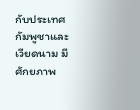กับประเทศกัมพูชาและเวียดนาม มีศักยภาพ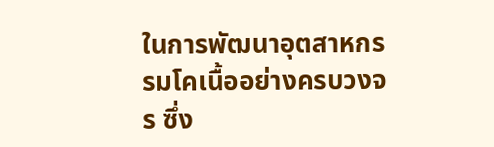ในการพัฒนาอุตสาหกรรมโคเนื้ออย่างครบวงจร ซึ่ง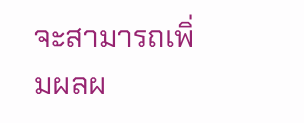จะสามารถเพิ่มผลผ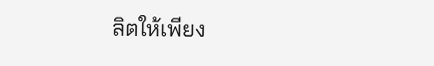ลิตให้เพียง